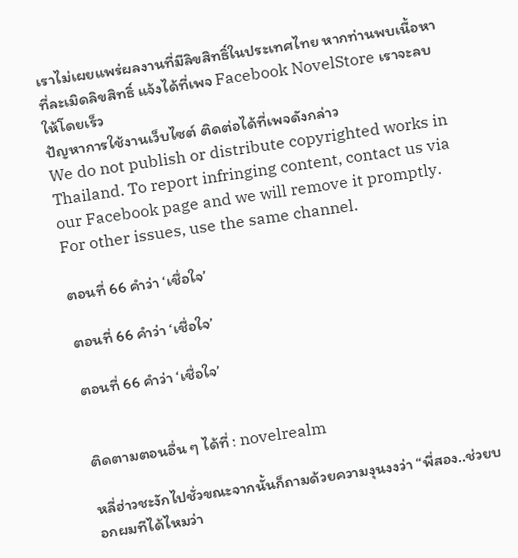เราไม่เผยแพร่ผลงานที่มีลิขสิทธิ์ในประเทศไทย หากท่านพบเนื้อหาที่ละเมิดลิขสิทธิ์ แจ้งได้ที่เพจ Facebook NovelStore เราจะลบให้โดยเร็ว
ปัญหาการใช้งานเว็บไซต์ ติดต่อได้ที่เพจดังกล่าว
We do not publish or distribute copyrighted works in Thailand. To report infringing content, contact us via our Facebook page and we will remove it promptly. For other issues, use the same channel.

ตอนที่ 66 คำว่า ‘เชื่อใจ’

ตอนที่ 66 คำว่า ‘เชื่อใจ’

ตอนที่ 66 คำว่า ‘เชื่อใจ’


ติดตามตอนอื่น ๆ ได้ที่ : novelrealm

หลี่ฮ่าวชะงักไปชั่วขณะจากนั้นก็ถามด้วยความงุนงงว่า “พี่สอง..ช่วยบอกผมทีได้ไหมว่า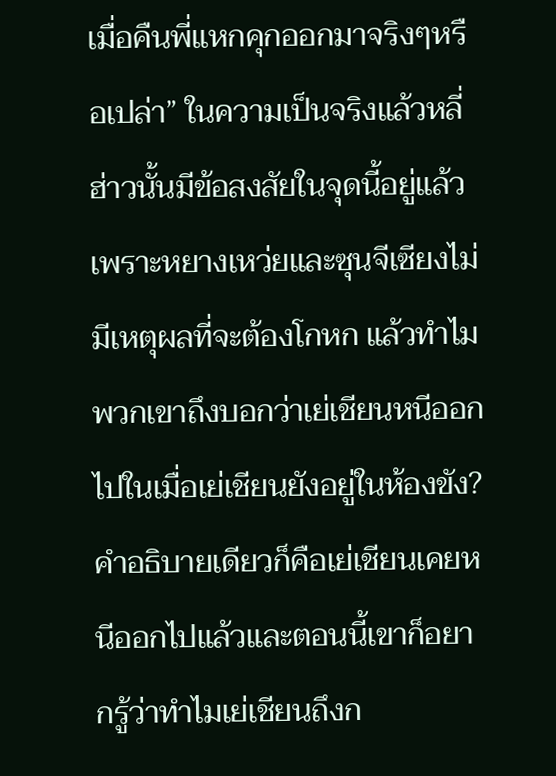เมื่อคืนพี่แหกคุกออกมาจริงๆหรือเปล่า” ในความเป็นจริงแล้วหลี่ฮ่าวนั้นมีข้อสงสัยในจุดนี้อยู่แล้วเพราะหยางเหว่ยและซุนจีเซียงไม่มีเหตุผลที่จะต้องโกหก แล้วทำไมพวกเขาถึงบอกว่าเย่เชียนหนีออกไปในเมื่อเย่เชียนยังอยู่ในห้องขัง? คำอธิบายเดียวก็คือเย่เชียนเคยหนีออกไปแล้วและตอนนี้เขาก็อยากรู้ว่าทำไมเย่เชียนถึงก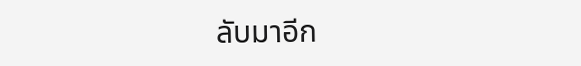ลับมาอีก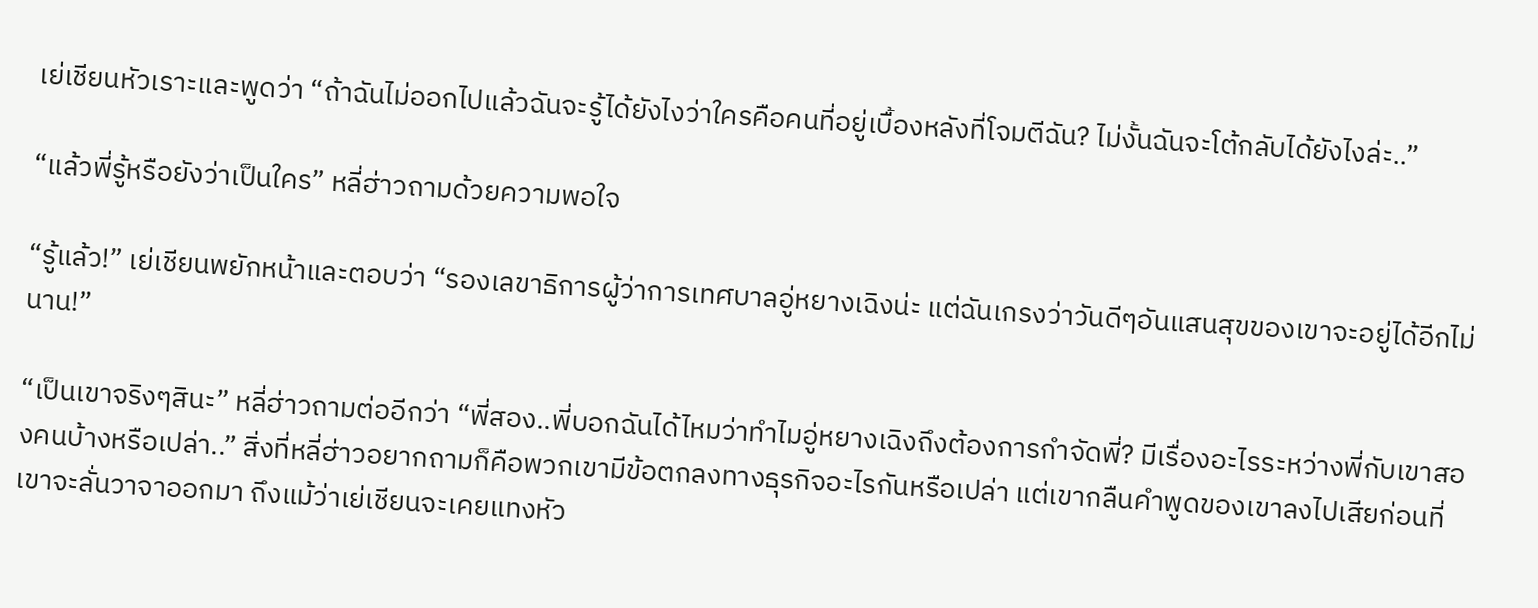เย่เชียนหัวเราะและพูดว่า “ถ้าฉันไม่ออกไปแล้วฉันจะรู้ได้ยังไงว่าใครคือคนที่อยู่เบื้องหลังที่โจมตีฉัน? ไม่งั้นฉันจะโต้กลับได้ยังไงล่ะ..”

“แล้วพี่รู้หรือยังว่าเป็นใคร” หลี่ฮ่าวถามด้วยความพอใจ

“รู้แล้ว!” เย่เชียนพยักหน้าและตอบว่า “รองเลขาธิการผู้ว่าการเทศบาลอู่หยางเฉิงน่ะ แต่ฉันเกรงว่าวันดีๆอันแสนสุขของเขาจะอยู่ได้อีกไม่นาน!”

“เป็นเขาจริงๆสินะ” หลี่ฮ่าวถามต่ออีกว่า “พี่สอง..พี่บอกฉันได้ไหมว่าทำไมอู่หยางเฉิงถึงต้องการกำจัดพี่? มีเรื่องอะไรระหว่างพี่กับเขาสองคนบ้างหรือเปล่า..” สิ่งที่หลี่ฮ่าวอยากถามก็คือพวกเขามีข้อตกลงทางธุรกิจอะไรกันหรือเปล่า แต่เขากลืนคำพูดของเขาลงไปเสียก่อนที่เขาจะลั่นวาจาออกมา ถึงแม้ว่าเย่เชียนจะเคยแทงหัว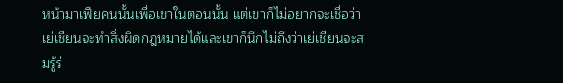หน้ามาเฟียคนนั้นเพื่อเขาในตอนนั้น แต่เขาก็ไม่อยากจะเชื่อว่าเย่เชียนจะทำสิ่งผิดกฎหมายได้และเขาก็นึกไม่ถึงว่าเย่เชียนจะสมรู้ร่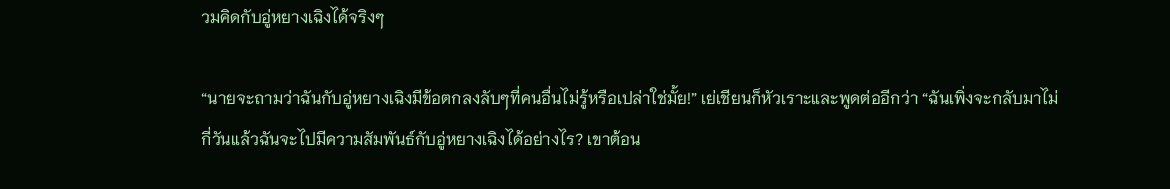วมคิดกับอู่หยางเฉิงได้จริงๆ

“นายจะถามว่าฉันกับอู่หยางเฉิงมีข้อตกลงลับๆที่คนอื่นไม่รู้หรือเปล่าใช่มั้ย!” เย่เชียนก็หัวเราะและพูดต่ออีกว่า “ฉันเพิ่งจะกลับมาไม่กี่วันแล้วฉันจะไปมีความสัมพันธ์กับอู่หยางเฉิงได้อย่างไร? เขาต้อน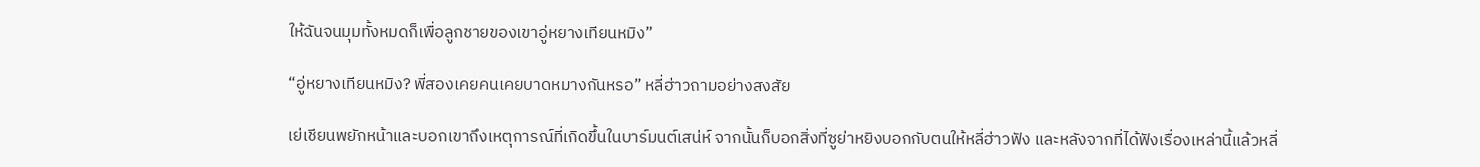ให้ฉันจนมุมทั้งหมดก็เพื่อลูกชายของเขาอู่หยางเทียนหมิง”

“อู่หยางเทียนหมิง? พี่สองเคยคนเคยบาดหมางกันหรอ” หลี่ฮ่าวถามอย่างสงสัย

เย่เชียนพยักหน้าและบอกเขาถึงเหตุการณ์ที่เกิดขึ้นในบาร์มนต์เสน่ห์ จากนั้นก็บอกสิ่งที่ซูย่าหยิงบอกกับตนให้หลี่ฮ่าวฟัง และหลังจากที่ได้ฟังเรื่องเหล่านี้แล้วหลี่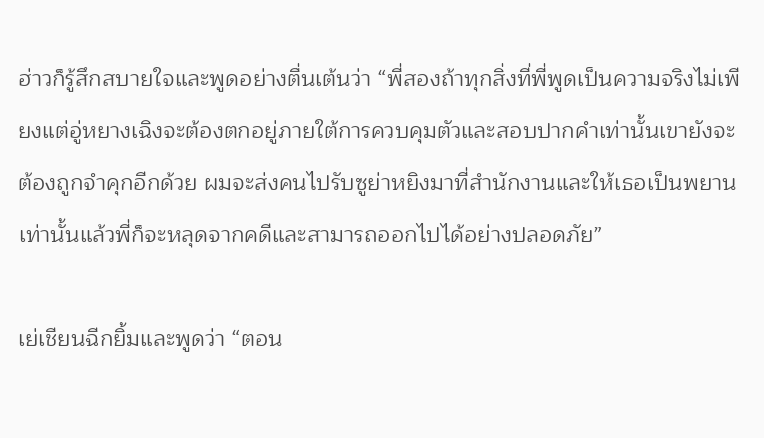ฮ่าวก็รู้สึกสบายใจและพูดอย่างตื่นเต้นว่า “พี่สองถ้าทุกสิ่งที่พี่พูดเป็นความจริงไม่เพียงแต่อู่หยางเฉิงจะต้องตกอยู่ภายใต้การควบคุมตัวและสอบปากคำเท่านั้นเขายังจะต้องถูกจำคุกอีกด้วย ผมจะส่งคนไปรับซูย่าหยิงมาที่สำนักงานและให้เธอเป็นพยาน เท่านั้นแล้วพี่ก็จะหลุดจากคดีและสามารถออกไปได้อย่างปลอดภัย”

เย่เชียนฉีกยิ้มและพูดว่า “ตอน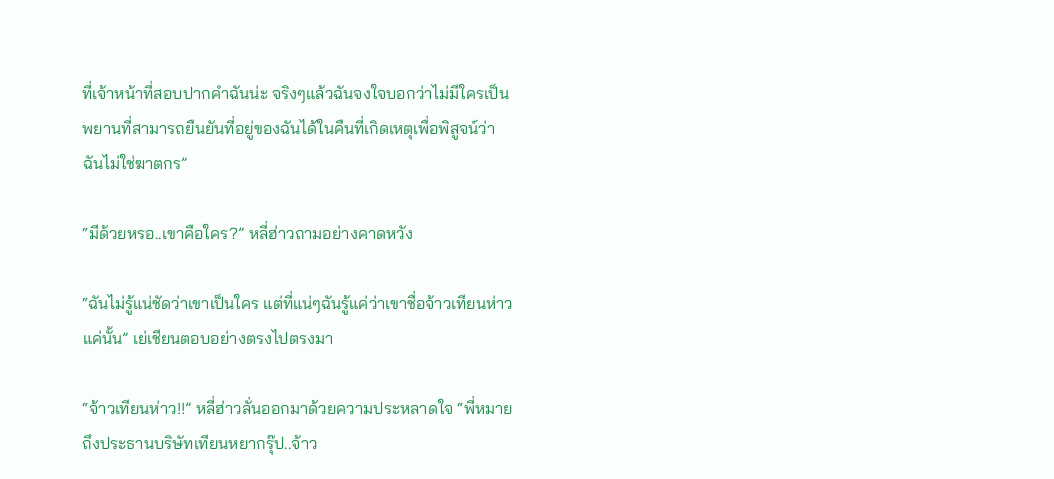ที่เจ้าหน้าที่สอบปากคำฉันน่ะ จริงๆแล้วฉันจงใจบอกว่าไม่มีใครเป็นพยานที่สามารถยืนยันที่อยู่ของฉันได้ในคืนที่เกิดเหตุเพื่อพิสูจน์ว่าฉันไม่ใช่ฆาตกร”

“มีด้วยหรอ..เขาคือใคร?” หลี่ฮ่าวถามอย่างคาดหวัง

“ฉันไม่รู้แน่ชัดว่าเขาเป็นใคร แต่ที่แน่ๆฉันรู้แค่ว่าเขาชื่อจ้าวเทียนห่าวแค่นั้น” เย่เชียนตอบอย่างตรงไปตรงมา

“จ้าวเทียนห่าว!!” หลี่ฮ่าวลั่นออกมาด้วยความประหลาดใจ “พี่หมายถึงประธานบริษัทเทียนหยากรุ๊ป..จ้าว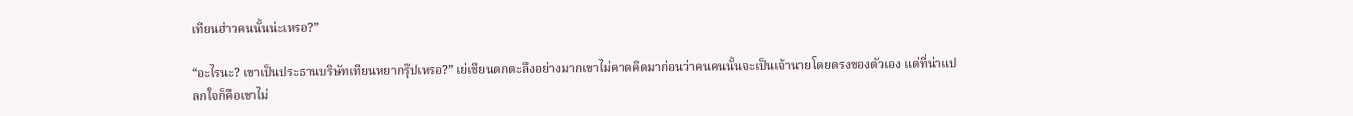เทียนฮ่าวคนนั้นน่ะเหรอ?”

“อะไรนะ? เขาเป็นประธานบริษัทเทียนหยากรุ๊ปเหรอ?” เย่เชียนตกตะลึงอย่างมากเขาไม่คาดคิดมาก่อนว่าคนคนนั้นจะเป็นเจ้านายโดยตรงของตัวเอง แต่ที่น่าแปลกใจก็คือเขาไม่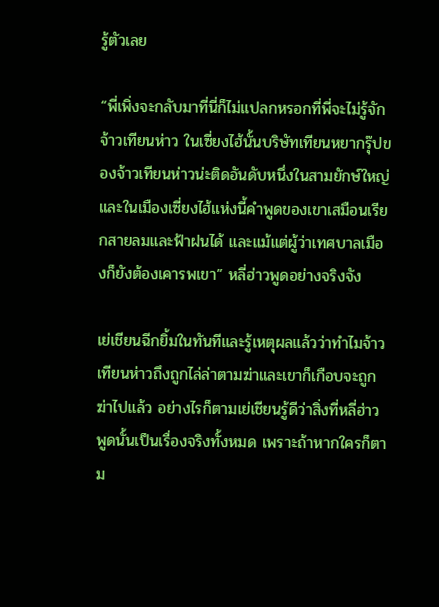รู้ตัวเลย

“พี่เพิ่งจะกลับมาที่นี่ก็ไม่แปลกหรอกที่พี่จะไม่รู้จักจ้าวเทียนห่าว ในเซี่ยงไฮ้นั้นบริษัทเทียนหยากรุ๊ปของจ้าวเทียนห่าวน่ะติดอันดับหนึ่งในสามยักษ์ใหญ่ และในเมืองเซี่ยงไฮ้แห่งนี้คำพูดของเขาเสมือนเรียกสายลมและฟ้าฝนได้ และแม้แต่ผู้ว่าเทศบาลเมืองก็ยังต้องเคารพเขา” หลี่ฮ่าวพูดอย่างจริงจัง

เย่เชียนฉีกยิ้มในทันทีและรู้เหตุผลแล้วว่าทำไมจ้าวเทียนห่าวถึงถูกไล่ล่าตามฆ่าและเขาก็เกือบจะถูกฆ่าไปแล้ว อย่างไรก็ตามเย่เชียนรู้ดีว่าสิ่งที่หลี่ฮ่าวพูดนั้นเป็นเรื่องจริงทั้งหมด เพราะถ้าหากใครก็ตาม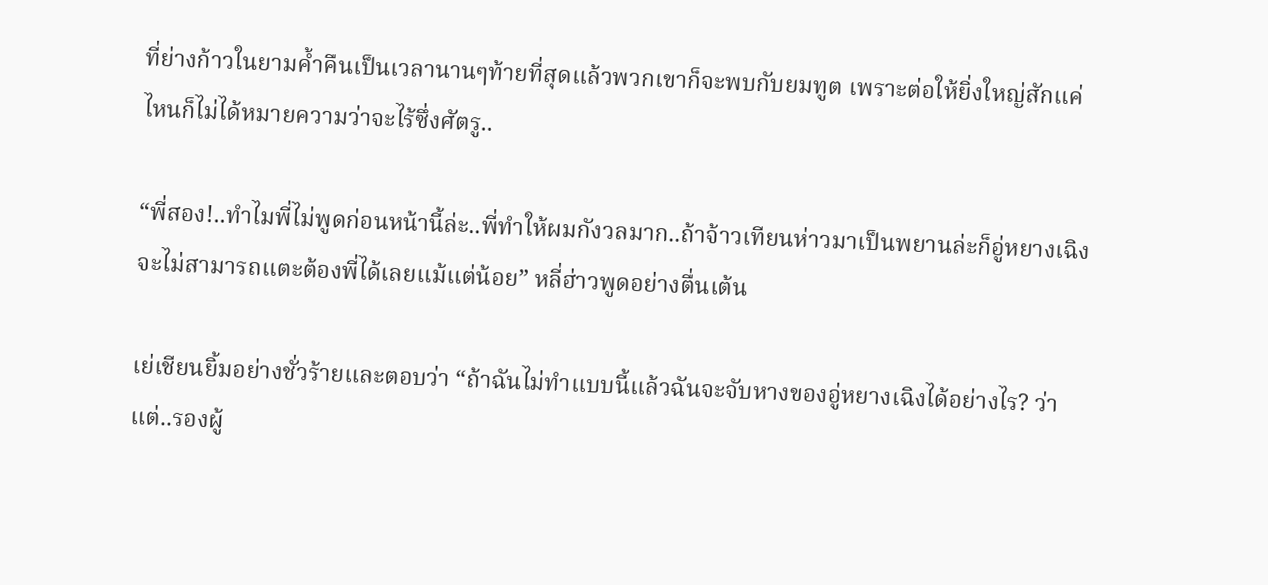ที่ย่างก้าวในยามค้ำคืนเป็นเวลานานๆท้ายที่สุดแล้วพวกเขาก็จะพบกับยมทูต เพราะต่อให้ยิ่งใหญ่สักแค่ไหนก็ไม่ได้หมายความว่าจะไร้ซึ่งศัตรู..

“พี่สอง!..ทำไมพี่ไม่พูดก่อนหน้านี้ล่ะ..พี่ทำให้ผมกังวลมาก..ถ้าจ้าวเทียนห่าวมาเป็นพยานล่ะก็อู่หยางเฉิงจะไม่สามารถแตะต้องพี่ได้เลยแม้แต่น้อย” หลี่ฮ่าวพูดอย่างตื่นเต้น

เย่เชียนยิ้มอย่างชั่วร้ายและตอบว่า “ถ้าฉันไม่ทำแบบนี้แล้วฉันจะจับหางของอู่หยางเฉิงได้อย่างไร? ว่าแต่..รองผู้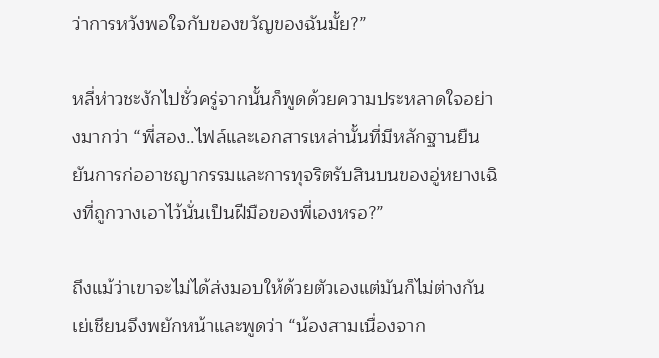ว่าการหวังพอใจกับของขวัญของฉันมั้ย?”

หลี่ห่าวชะงักไปชั่วครู่จากนั้นก็พูดด้วยความประหลาดใจอย่างมากว่า “พี่สอง..ไฟล์และเอกสารเหล่านั้นที่มีหลักฐานยืนยันการก่ออาชญากรรมและการทุจริตรับสินบนของอู่หยางเฉิงที่ถูกวางเอาไว้นั่นเป็นฝีมือของพี่เองหรอ?”

ถึงแม้ว่าเขาจะไม่ได้ส่งมอบให้ด้วยตัวเองแต่มันก็ไม่ต่างกัน เย่เชียนจึงพยักหน้าและพูดว่า “น้องสามเนื่องจาก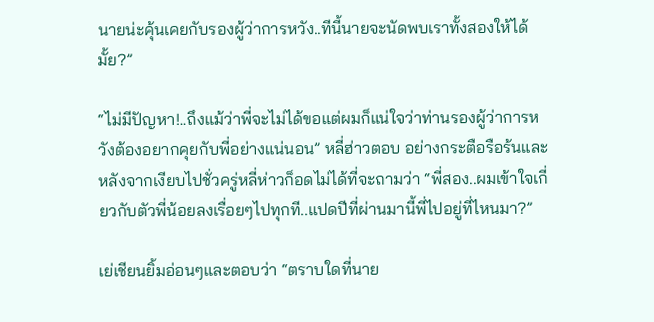นายน่ะคุ้นเคยกับรองผู้ว่าการหวัง..ทีนี้นายจะนัดพบเราทั้งสองให้ได้มั้ย?”

“ไม่มีปัญหา!..ถึงแม้ว่าพี่จะไม่ได้ขอแต่ผมก็แน่ใจว่าท่านรองผู้ว่าการหวังต้องอยากคุยกับพี่อย่างแน่นอน” หลี่ฮ่าวตอบ อย่างกระตือรือร้นและหลังจากเงียบไปชั่วครู่หลี่ห่าวก็อดไม่ได้ที่จะถามว่า “พี่สอง..ผมเข้าใจเกี่ยวกับตัวพี่น้อยลงเรื่อยๆไปทุกที..แปดปีที่ผ่านมานี้พี่ไปอยู่ที่ไหนมา?”

เย่เชียนยิ้มอ่อนๆและตอบว่า “ตราบใดที่นาย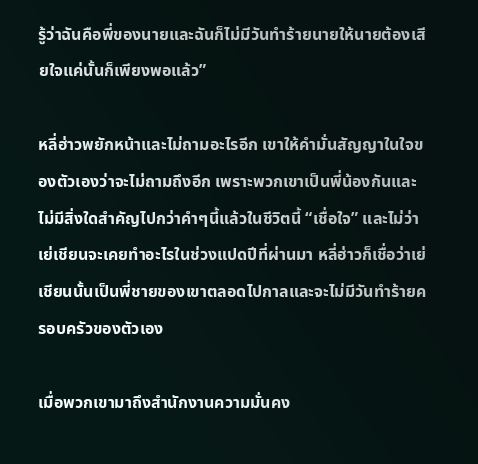รู้ว่าฉันคือพี่ของนายและฉันก็ไม่มีวันทำร้ายนายให้นายต้องเสียใจแค่นั้นก็เพียงพอแล้ว”

หลี่ฮ่าวพยักหน้าและไม่ถามอะไรอีก เขาให้คำมั่นสัญญาในใจของตัวเองว่าจะไม่ถามถึงอีก เพราะพวกเขาเป็นพี่น้องกันและไม่มีสิ่งใดสำคัญไปกว่าคำๆนี้แล้วในชีวิตนี้ “เชื่อใจ” และไม่ว่าเย่เชียนจะเคยทำอะไรในช่วงแปดปีที่ผ่านมา หลี่ฮ่าวก็เชื่อว่าเย่เชียนนั้นเป็นพี่ชายของเขาตลอดไปกาลและจะไม่มีวันทำร้ายครอบครัวของตัวเอง

เมื่อพวกเขามาถึงสำนักงานความมั่นคง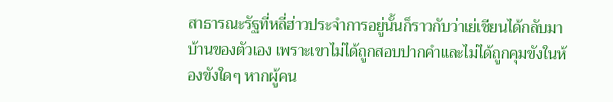สาธารณะรัฐที่หลี่ฮ่าวประจำการอยู่นั้นก็ราวกับว่าเย่เชียนได้กลับมาบ้านของตัวเอง เพราะเขาไม่ได้ถูกสอบปากคำและไม่ได้ถูกคุมขังในห้องขังใดๆ หากผู้คน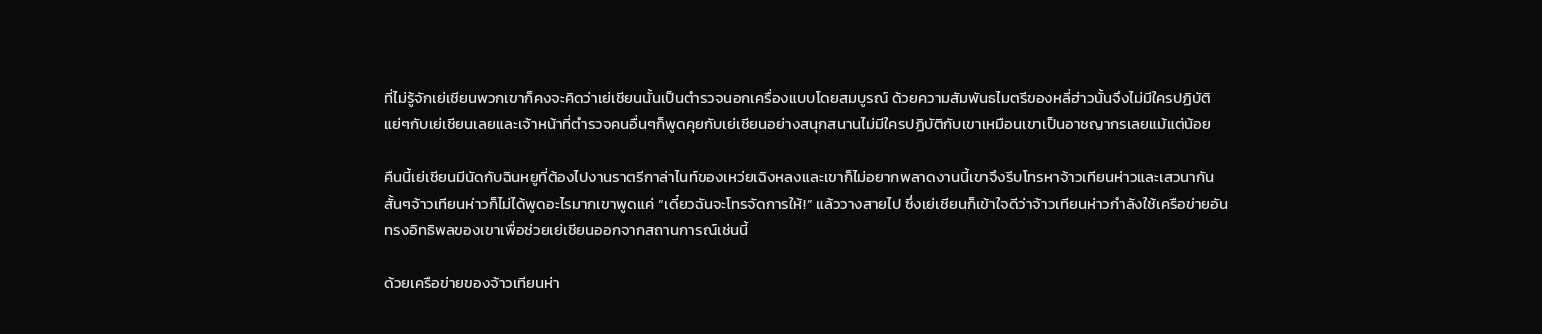ที่ไม่รู้จักเย่เชียนพวกเขาก็คงจะคิดว่าเย่เชียนนั้นเป็นตำรวจนอกเครื่องแบบโดยสมบูรณ์ ด้วยความสัมพันธไมตรีของหลี่ฮ่าวนั้นจึงไม่มีใครปฏิบัติแย่ๆกับเย่เชียนเลยและเจ้าหน้าที่ตำรวจคนอื่นๆก็พูดคุยกับเย่เชียนอย่างสนุกสนานไม่มีใครปฏิบัติกับเขาเหมือนเขาเป็นอาชญากรเลยแม้แต่น้อย

คืนนี้เย่เชียนมีนัดกับฉินหยูที่ต้องไปงานราตรีกาล่าไนท์ของเหว่ยเฉิงหลงและเขาก็ไม่อยากพลาดงานนี้เขาจึงรีบโทรหาจ้าวเทียนห่าวและเสวนากันสั้นๆจ้าวเทียนห่าวก็ไม่ได้พูดอะไรมากเขาพูดแค่ “เดี๋ยวฉันจะโทรจัดการให้!” แล้ววางสายไป ซึ่งเย่เชียนก็เข้าใจดีว่าจ้าวเทียนห่าวกำลังใช้เครือข่ายอันทรงอิทธิพลของเขาเพื่อช่วยเย่เชียนออกจากสถานการณ์เช่นนี้

ด้วยเครือข่ายของจ้าวเทียนห่า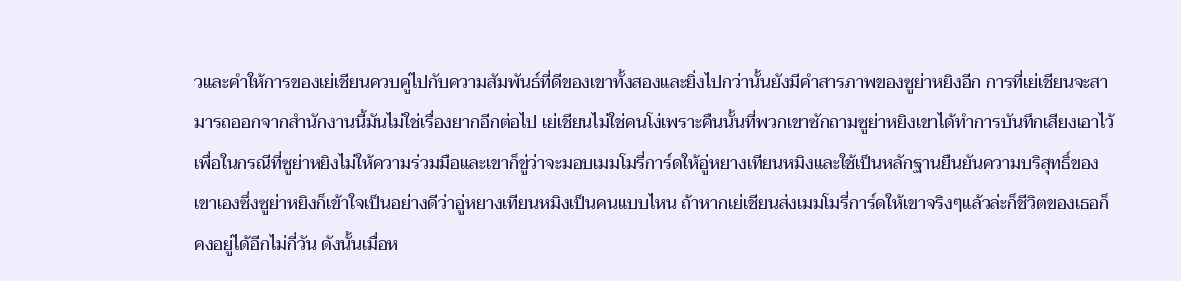วและคำให้การของเย่เชียนควบคู่ไปกับความสัมพันธ์ที่ดีของเขาทั้งสองและยิ่งไปกว่านั้นยังมีคำสารภาพของซูย่าหยิงอีก การที่เย่เชียนจะสามารถออกจากสำนักงานนี้มันไม่ใช่เรื่องยากอีกต่อไป เย่เชียนไม่ใช่คนโง่เพราะคืนนั้นที่พวกเขาซักถามซูย่าหยิงเขาได้ทำการบันทึกเสียงเอาไว้เพื่อในกรณีที่ซูย่าหยิงไม่ให้ความร่วมมือและเขาก็ขู่ว่าจะมอบเมมโมรี่การ์ดให้อู่หยางเทียนหมิงและใช้เป็นหลักฐานยืนยันความบริสุทธิ์ของเขาเองซึ่งซูย่าหยิงก็เข้าใจเป็นอย่างดีว่าอู่หยางเทียนหมิงเป็นคนแบบไหน ถ้าหากเย่เชียนส่งเมมโมรี่การ์ดให้เขาจริงๆแล้วล่ะก็ชีวิตของเธอก็คงอยู่ได้อีกไม่กี่วัน ดังนั้นเมื่อห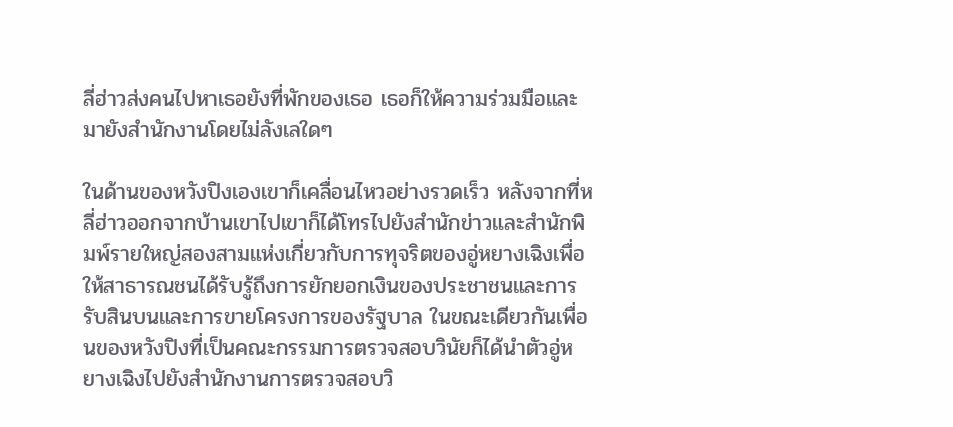ลี่ฮ่าวส่งคนไปหาเธอยังที่พักของเธอ เธอก็ให้ความร่วมมือและมายังสำนักงานโดยไม่ลังเลใดๆ

ในด้านของหวังปิงเองเขาก็เคลื่อนไหวอย่างรวดเร็ว หลังจากที่หลี่ฮ่าวออกจากบ้านเขาไปเขาก็ได้โทรไปยังสำนักข่าวและสำนักพิมพ์รายใหญ่สองสามแห่งเกี่ยวกับการทุจริตของอู่หยางเฉิงเพื่อให้สาธารณชนได้รับรู้ถึงการยักยอกเงินของประชาชนและการรับสินบนและการขายโครงการของรัฐบาล ในขณะเดียวกันเพื่อนของหวังปิงที่เป็นคณะกรรมการตรวจสอบวินัยก็ได้นำตัวอู่หยางเฉิงไปยังสำนักงานการตรวจสอบวิ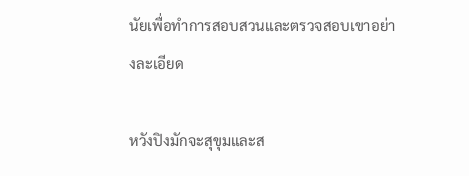นัยเพื่อทำการสอบสวนและตรวจสอบเขาอย่างละเอียด

หวังปิงมักจะสุขุมและส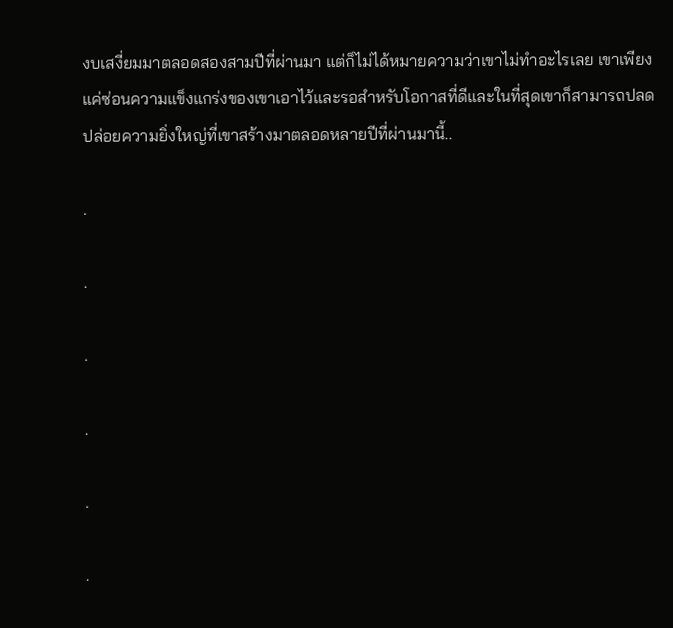งบเสงี่ยมมาตลอดสองสามปีที่ผ่านมา แต่ก็ไม่ได้หมายความว่าเขาไม่ทำอะไรเลย เขาเพียงแค่ซ่อนความแข็งแกร่งของเขาเอาไว้และรอสำหรับโอกาสที่ดีและในที่สุดเขาก็สามารถปลดปล่อยความยิ่งใหญ่ที่เขาสร้างมาตลอดหลายปีที่ผ่านมานี้..

.

.

.

.

.

.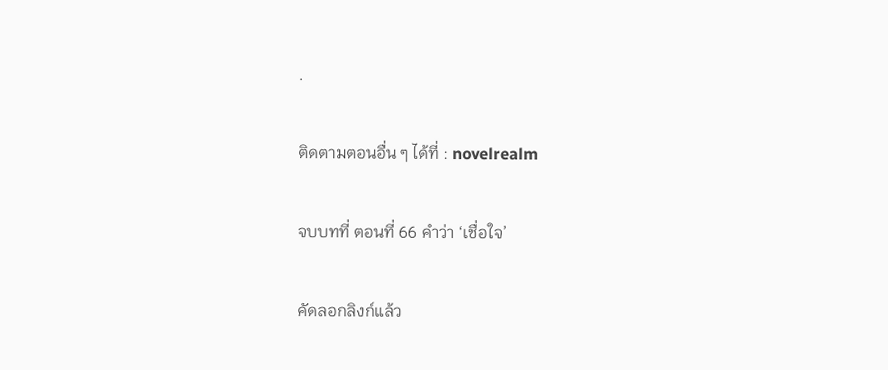.

ติดตามตอนอื่น ๆ ได้ที่ : novelrealm

จบบทที่ ตอนที่ 66 คำว่า ‘เชื่อใจ’

คัดลอกลิงก์แล้ว